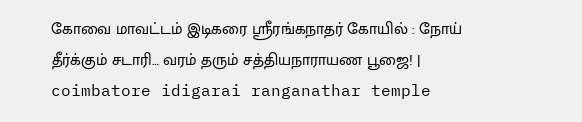கோவை மாவட்டம் இடிகரை ஸ்ரீரங்கநாதர் கோயில் : நோய் தீர்க்கும் சடாரி… வரம் தரும் சத்தியநாராயண பூஜை! | coimbatore idigarai ranganathar temple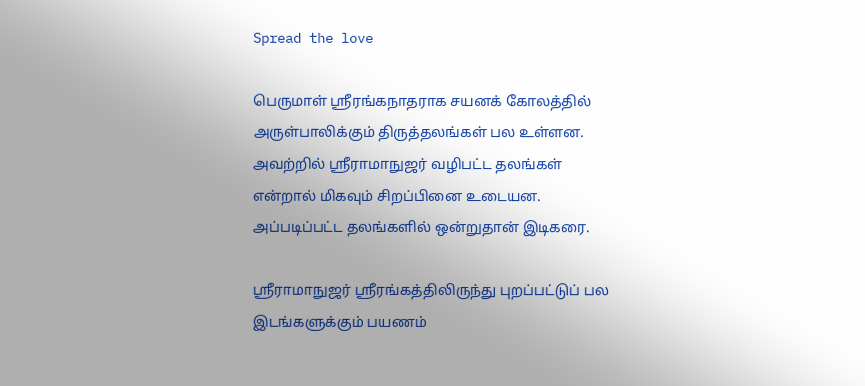Spread the love

பெருமாள் ஸ்ரீரங்கநாதராக சயனக் கோலத்தில் அருள்பாலிக்கும் திருத்தலங்கள் பல உள்ளன. அவற்றில் ஸ்ரீராமாநுஜர் வழிபட்ட தலங்கள் என்றால் மிகவும் சிறப்பினை உடையன. அப்படிப்பட்ட தலங்களில் ஒன்றுதான் இடிகரை.

ஸ்ரீராமாநுஜர் ஸ்ரீரங்கத்திலிருந்து புறப்பட்டுப் பல இடங்களுக்கும் பயணம்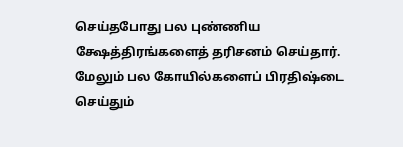செய்தபோது பல புண்ணிய க்ஷேத்திரங்களைத் தரிசனம் செய்தார். மேலும் பல கோயில்களைப் பிரதிஷ்டை செய்தும்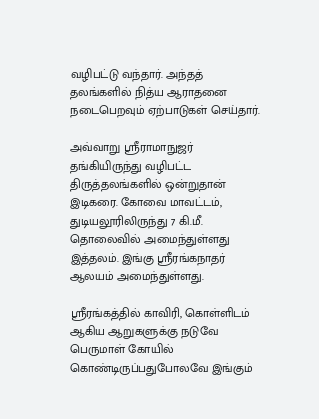வழிபட்டு வந்தார். அந்தத் தலங்களில் நித்ய ஆராதனை நடைபெறவும் ஏற்பாடுகள் செய்தார்.

அவ்வாறு ஸ்ரீராமாநுஜர் தங்கியிருந்து வழிபட்ட திருத்தலங்களில் ஒன்றுதான் இடிகரை. கோவை மாவட்டம், துடியலூரிலிருந்து 7 கி.மீ. தொலைவில் அமைந்துள்ளது இத்தலம். இங்கு ஸ்ரீரங்கநாதர் ஆலயம் அமைந்துள்ளது.

ஸ்ரீரங்கத்தில் காவிரி, கொள்ளிடம் ஆகிய ஆறுகளுக்கு நடுவே பெருமாள் கோயில் கொண்டிருப்பதுபோலவே இங்கும்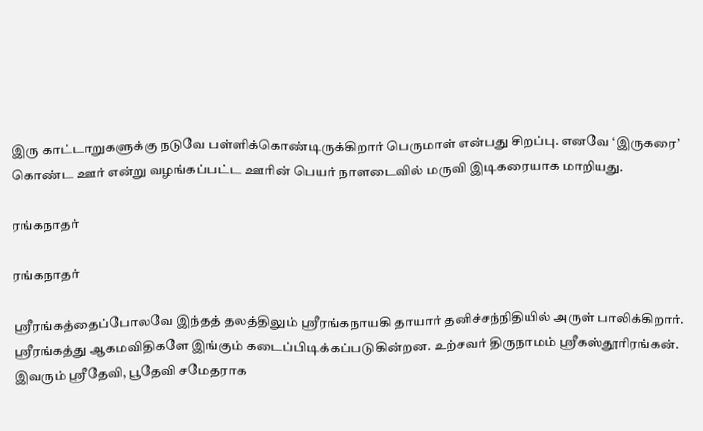இரு காட்டாறுகளுக்கு நடுவே பள்ளிக்கொண்டிருக்கிறார் பெருமாள் என்பது சிறப்பு. எனவே ‘இருகரை’ கொண்ட ஊர் என்று வழங்கப்பட்ட ஊரின் பெயர் நாளடைவில் மருவி இடிகரையாக மாறியது.

ரங்கநாதர்

ரங்கநாதர்

ஸ்ரீரங்கத்தைப்போலவே இந்தத் தலத்திலும் ஸ்ரீரங்கநாயகி தாயார் தனிச்சந்நிதியில் அருள் பாலிக்கிறார். ஸ்ரீரங்கத்து ஆகமவிதிகளே இங்கும் கடைப்பிடிக்கப்படுகின்றன. உற்சவர் திருநாமம் ஸ்ரீகஸ்தூரிரங்கன். இவரும் ஸ்ரீதேவி, பூதேவி சமேதராக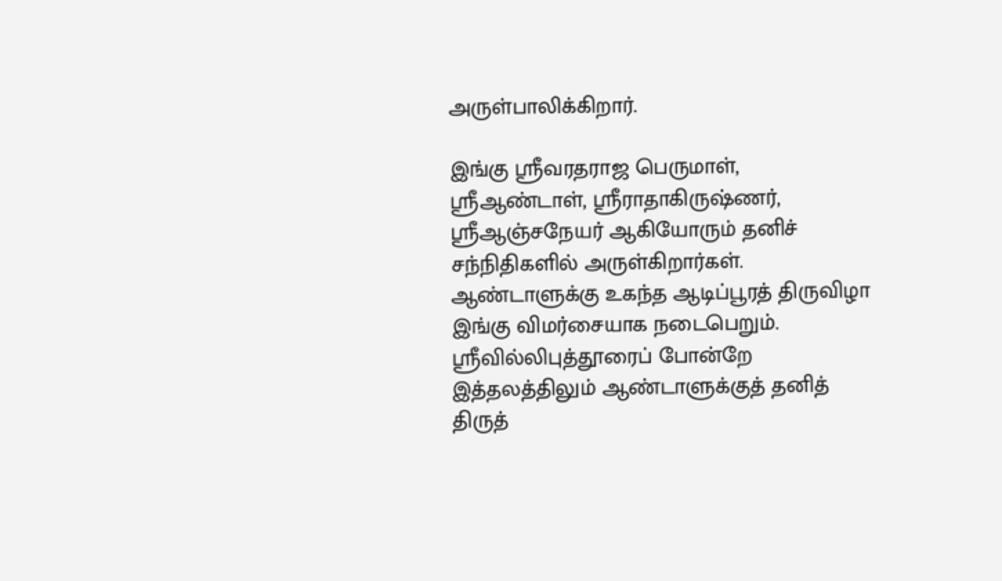அருள்பாலிக்கிறார்.

இங்கு ஸ்ரீவரதராஜ பெருமாள், ஸ்ரீஆண்டாள், ஸ்ரீராதாகிருஷ்ணர், ஸ்ரீஆஞ்சநேயர் ஆகியோரும் தனிச் சந்நிதிகளில் அருள்கிறார்கள். ஆண்டாளுக்கு உகந்த ஆடிப்பூரத் திருவிழா இங்கு விமர்சையாக நடைபெறும். ஸ்ரீவில்லிபுத்தூரைப் போன்றே இத்தலத்திலும் ஆண்டாளுக்குத் தனித் திருத்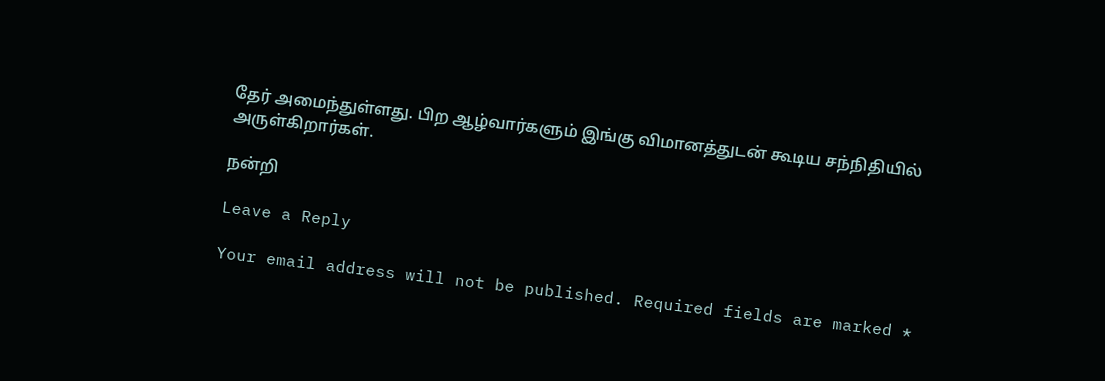தேர் அமைந்துள்ளது. பிற ஆழ்வார்களும் இங்கு விமானத்துடன் கூடிய சந்நிதியில் அருள்கிறார்கள்.

நன்றி

Leave a Reply

Your email address will not be published. Required fields are marked *